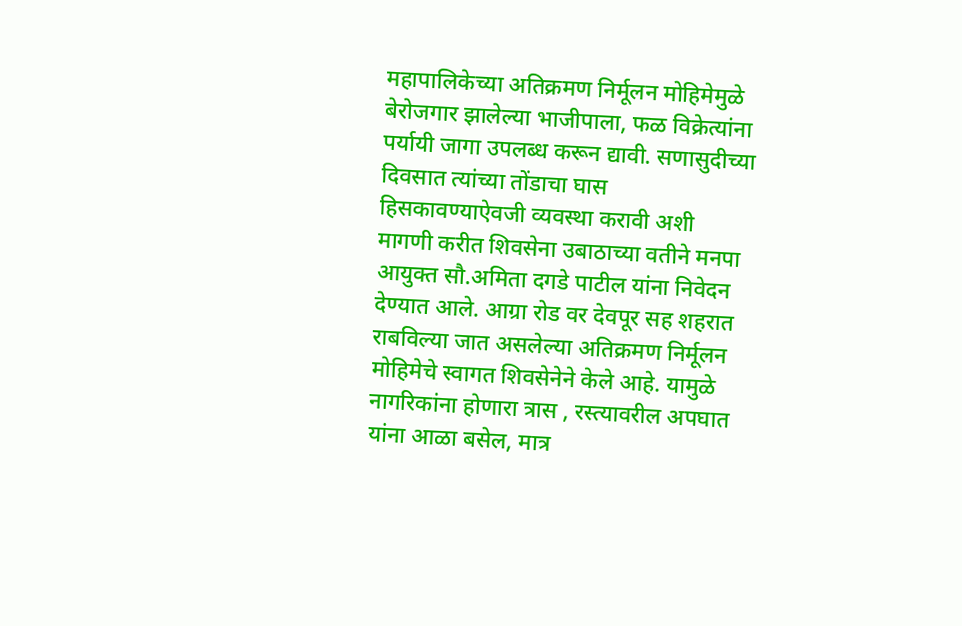महापालिकेच्या अतिक्रमण निर्मूलन मोहिमेमुळे बेरोजगार झालेल्या भाजीपाला, फळ विक्रेत्यांना पर्यायी जागा उपलब्ध करून द्यावी. सणासुदीच्या दिवसात त्यांच्या तोंडाचा घास हिसकावण्याऐवजी व्यवस्था करावी अशी मागणी करीत शिवसेना उबाठाच्या वतीने मनपा आयुक्त सौ.अमिता दगडे पाटील यांना निवेदन देण्यात आले. आग्रा रोड वर देवपूर सह शहरात राबविल्या जात असलेल्या अतिक्रमण निर्मूलन मोहिमेचे स्वागत शिवसेनेने केले आहे. यामुळे नागरिकांना होणारा त्रास , रस्त्यावरील अपघात यांना आळा बसेल, मात्र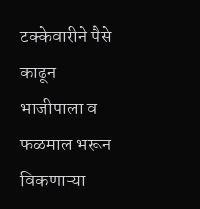टक्केवारीने पैसे काढून भाजीपाला व फळमाल भरून विकणाऱ्या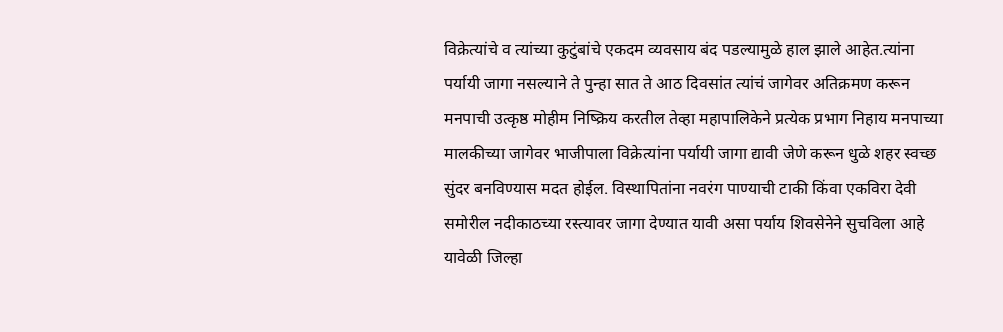विक्रेत्यांचे व त्यांच्या कुटुंबांचे एकदम व्यवसाय बंद पडल्यामुळे हाल झाले आहेत.त्यांना पर्यायी जागा नसल्याने ते पुन्हा सात ते आठ दिवसांत त्यांचं जागेवर अतिक्रमण करून मनपाची उत्कृष्ठ मोहीम निष्क्रिय करतील तेव्हा महापालिकेने प्रत्येक प्रभाग निहाय मनपाच्या मालकीच्या जागेवर भाजीपाला विक्रेत्यांना पर्यायी जागा द्यावी जेणे करून धुळे शहर स्वच्छ सुंदर बनविण्यास मदत होईल. विस्थापितांना नवरंग पाण्याची टाकी किंवा एकविरा देवी समोरील नदीकाठच्या रस्त्यावर जागा देण्यात यावी असा पर्याय शिवसेनेने सुचविला आहे यावेळी जिल्हा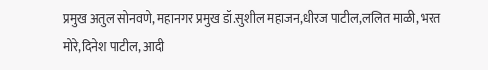प्रमुख अतुल सोनवणे, महानगर प्रमुख डॉ.सुशील महाजन,धीरज पाटील,ललित माळी, भरत मोरे,दिनेश पाटील, आदी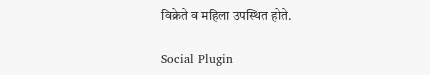विक्रेते व महिला उपस्थित होते.

Social Plugin